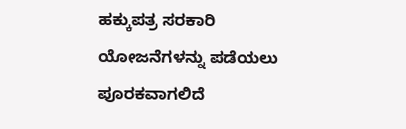ಹಕ್ಕುಪತ್ರ ಸರಕಾರಿ ಯೋಜನೆಗಳನ್ನು ಪಡೆಯಲು ಪೂರಕವಾಗಲಿದೆ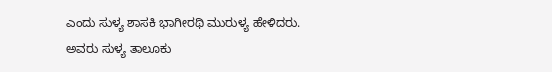ಎಂದು ಸುಳ್ಯ ಶಾಸಕಿ ಭಾಗೀರಥಿ ಮುರುಳ್ಯ ಹೇಳಿದರು.
ಅವರು ಸುಳ್ಯ ತಾಲೂಕು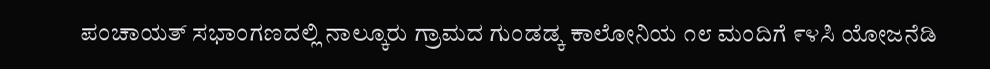ಪಂಚಾಯತ್ ಸಭಾಂಗಣದಲ್ಲಿ ನಾಲ್ಕೂರು ಗ್ರಾಮದ ಗುಂಡಡ್ಕ ಕಾಲೋನಿಯ ೧೮ ಮಂದಿಗೆ ೯೪ಸಿ ಯೋಜನೆಡಿ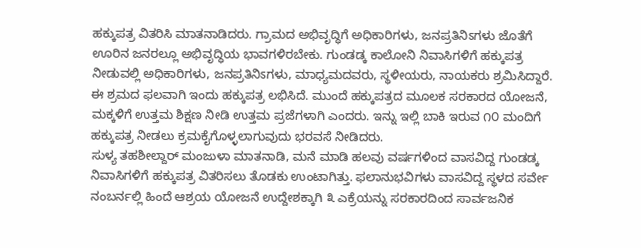ಹಕ್ಕುಪತ್ರ ವಿತರಿಸಿ ಮಾತನಾಡಿದರು. ಗ್ರಾಮದ ಅಭಿವೃದ್ಧಿಗೆ ಅಧಿಕಾರಿಗಳು, ಜನಪ್ರತಿನಿಽಗಳು ಜೊತೆಗೆ ಊರಿನ ಜನರಲ್ಲೂ ಅಭಿವೃದ್ಧಿಯ ಭಾವಗಳಿರಬೇಕು. ಗುಂಡಡ್ಕ ಕಾಲೋನಿ ನಿವಾಸಿಗಳಿಗೆ ಹಕ್ಕುಪತ್ರ ನೀಡುವಲ್ಲಿ ಅಧಿಕಾರಿಗಳು, ಜನಪ್ರತಿನಿಽಗಳು, ಮಾಧ್ಯಮದವರು, ಸ್ಥಳೀಯರು, ನಾಯಕರು ಶ್ರಮಿಸಿದ್ದಾರೆ. ಈ ಶ್ರಮದ ಫಲವಾಗಿ ಇಂದು ಹಕ್ಕುಪತ್ರ ಲಭಿಸಿದೆ. ಮುಂದೆ ಹಕ್ಕುಪತ್ರದ ಮೂಲಕ ಸರಕಾರದ ಯೋಜನೆ, ಮಕ್ಕಳಿಗೆ ಉತ್ತಮ ಶಿಕ್ಷಣ ನೀಡಿ ಉತ್ತಮ ಪ್ರಜೆಗಳಾಗಿ ಎಂದರು. ಇನ್ನು ಇಲ್ಲಿ ಬಾಕಿ ಇರುವ ೧೦ ಮಂದಿಗೆ ಹಕ್ಕುಪತ್ರ ನೀಡಲು ಕ್ರಮಕೈಗೊಳ್ಳಲಾಗುವುದು ಭರವಸೆ ನೀಡಿದರು.
ಸುಳ್ಯ ತಹಶೀಲ್ದಾರ್ ಮಂಜುಳಾ ಮಾತನಾಡಿ, ಮನೆ ಮಾಡಿ ಹಲವು ವರ್ಷಗಳಿಂದ ವಾಸವಿದ್ದ ಗುಂಡಡ್ಕ ನಿವಾಸಿಗಳಿಗೆ ಹಕ್ಕುಪತ್ರ ವಿತರಿಸಲು ತೊಡಕು ಉಂಟಾಗಿತ್ತು. ಫಲಾನುಭವಿಗಳು ವಾಸವಿದ್ದ ಸ್ಥಳದ ಸರ್ವೇ ನಂಬರ್ನಲ್ಲಿ ಹಿಂದೆ ಆಶ್ರಯ ಯೋಜನೆ ಉದ್ದೇಶಕ್ಕಾಗಿ ೩ ಎಕ್ರೆಯನ್ನು ಸರಕಾರದಿಂದ ಸಾರ್ವಜನಿಕ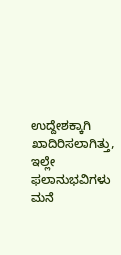ಉದ್ದೇಶಕ್ಕಾಗಿ ಖಾದಿರಿಸಲಾಗಿತ್ತು, ಇಲ್ಲೇ ಫಲಾನುಭವಿಗಳು ಮನೆ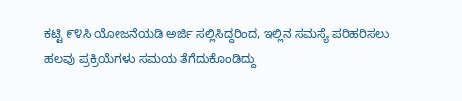ಕಟ್ಟಿ ೯೪ಸಿ ಯೋಜನೆಯಡಿ ಅರ್ಜಿ ಸಲ್ಲಿಸಿದ್ದರಿಂದ, ಇಲ್ಲಿನ ಸಮಸ್ಯೆ ಪರಿಹರಿಸಲು ಹಲವು ಪ್ರಕ್ರಿಯೆಗಳು ಸಮಯ ತೆಗೆದುಕೊಂಡಿದ್ದು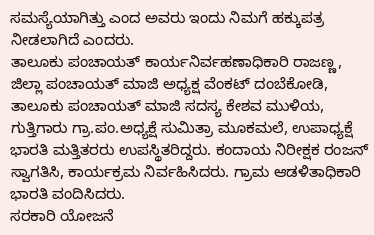ಸಮಸ್ಯೆಯಾಗಿತ್ತು ಎಂದ ಅವರು ಇಂದು ನಿಮಗೆ ಹಕ್ಕುಪತ್ರ ನೀಡಲಾಗಿದೆ ಎಂದರು.
ತಾಲೂಕು ಪಂಚಾಯತ್ ಕಾರ್ಯನಿರ್ವಹಣಾಧಿಕಾರಿ ರಾಜಣ್ಣ, ಜಿಲ್ಲಾ ಪಂಚಾಯತ್ ಮಾಜಿ ಅಧ್ಯಕ್ಷ ವೆಂಕಟ್ ದಂಬೆಕೋಡಿ, ತಾಲೂಕು ಪಂಚಾಯತ್ ಮಾಜಿ ಸದಸ್ಯ ಕೇಶವ ಮುಳಿಯ, ಗುತ್ತಿಗಾರು ಗ್ರಾ.ಪಂ.ಅಧ್ಯಕ್ಷೆ ಸುಮಿತ್ರಾ ಮೂಕಮಲೆ, ಉಪಾಧ್ಯಕ್ಷೆ ಭಾರತಿ ಮತ್ತಿತರರು ಉಪಸ್ಥಿತರಿದ್ದರು. ಕಂದಾಯ ನಿರೀಕ್ಷಕ ರಂಜನ್ ಸ್ವಾಗತಿಸಿ, ಕಾರ್ಯಕ್ರಮ ನಿರ್ವಹಿಸಿದರು. ಗ್ರಾಮ ಆಡಳಿತಾಧಿಕಾರಿ ಭಾರತಿ ವಂದಿಸಿದರು.
ಸರಕಾರಿ ಯೋಜನೆ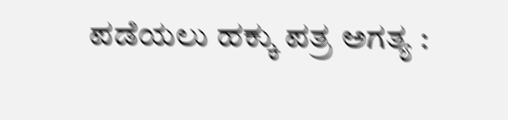ಪಡೆಯಲು ಹಕ್ಕು ಪತ್ರ ಅಗತ್ಯ :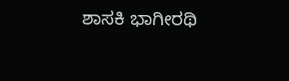ಶಾಸಕಿ ಭಾಗೀರಥಿ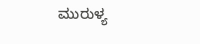ಮುರುಳ್ಯ